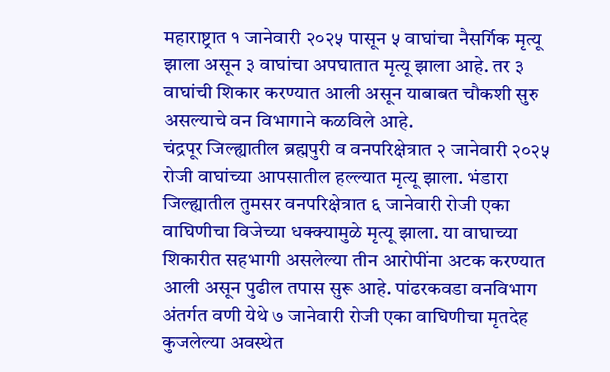महाराष्ट्रात १ जानेवारी २०२५ पासून ५ वाघांचा नैसर्गिक मृत्यू झाला असून ३ वाघांचा अपघातात मृत्यू झाला आहे. तर ३ वाघांची शिकार करण्यात आली असून याबाबत चौकशी सुरु असल्याचे वन विभागाने कळविले आहे.
चंद्रपूर जिल्ह्यातील ब्रह्मपुरी व वनपरिक्षेत्रात २ जानेवारी २०२५ रोजी वाघांच्या आपसातील हल्ल्यात मृत्यू झाला. भंडारा जिल्ह्यातील तुमसर वनपरिक्षेत्रात ६ जानेवारी रोजी एका वाघिणीचा विजेच्या धक्क्यामुळे मृत्यू झाला. या वाघाच्या शिकारीत सहभागी असलेल्या तीन आरोपींना अटक करण्यात आली असून पुढील तपास सुरू आहे. पांढरकवडा वनविभाग अंतर्गत वणी येथे ७ जानेवारी रोजी एका वाघिणीचा मृतदेह कुजलेल्या अवस्थेत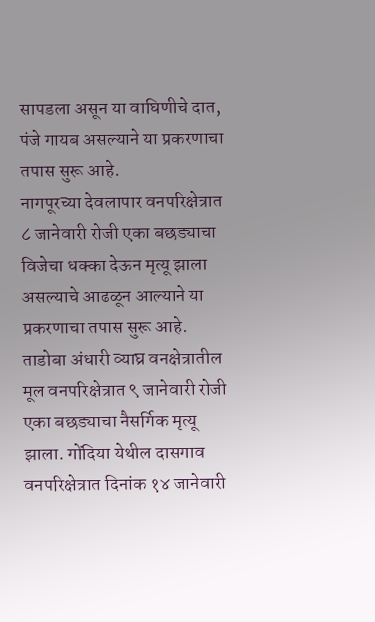सापडला असून या वाघिणीचे दात, पंजे गायब असल्याने या प्रकरणाचा तपास सुरू आहे.
नागपूरच्या देवलापार वनपरिक्षेत्रात ८ जानेवारी रोजी एका बछड्याचा विजेचा धक्का देऊन मृत्यू झाला असल्याचे आढळून आल्याने या प्रकरणाचा तपास सुरू आहे. ताडोबा अंधारी व्याघ्र वनक्षेत्रातील मूल वनपरिक्षेत्रात ९ जानेवारी रोजी एका बछड्याचा नैसर्गिक मृत्यू झाला. गोंदिया येथील दासगाव वनपरिक्षेत्रात दिनांक १४ जानेवारी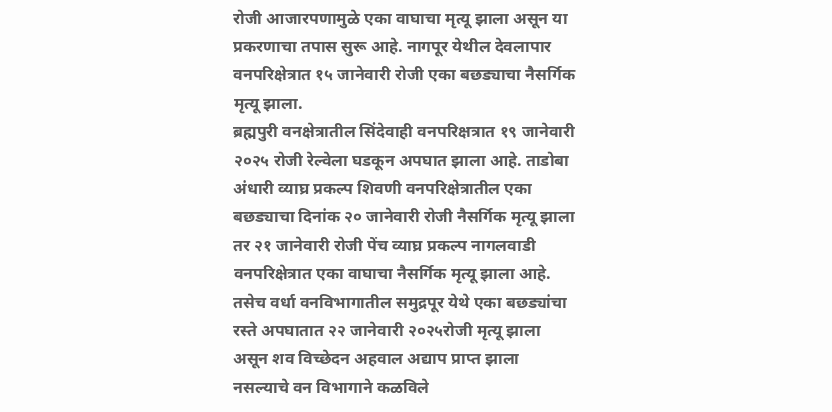रोजी आजारपणामुळे एका वाघाचा मृत्यू झाला असून या प्रकरणाचा तपास सुरू आहे. नागपूर येथील देवलापार वनपरिक्षेत्रात १५ जानेवारी रोजी एका बछड्याचा नैसर्गिक मृत्यू झाला.
ब्रह्मपुरी वनक्षेत्रातील सिंदेवाही वनपरिक्षत्रात १९ जानेवारी २०२५ रोजी रेल्वेला घडकून अपघात झाला आहे. ताडोबा अंधारी व्याघ्र प्रकल्प शिवणी वनपरिक्षेत्रातील एका बछड्याचा दिनांक २० जानेवारी रोजी नैसर्गिक मृत्यू झाला तर २१ जानेवारी रोजी पेंच व्याघ्र प्रकल्प नागलवाडी वनपरिक्षेत्रात एका वाघाचा नैसर्गिक मृत्यू झाला आहे. तसेच वर्धा वनविभागातील समुद्रपूर येथे एका बछड्यांचा रस्ते अपघातात २२ जानेवारी २०२५रोजी मृत्यू झाला असून शव विच्छेदन अहवाल अद्याप प्राप्त झाला नसल्याचे वन विभागाने कळविले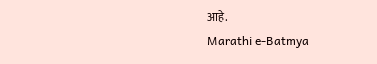आहे.
Marathi e-Batmya